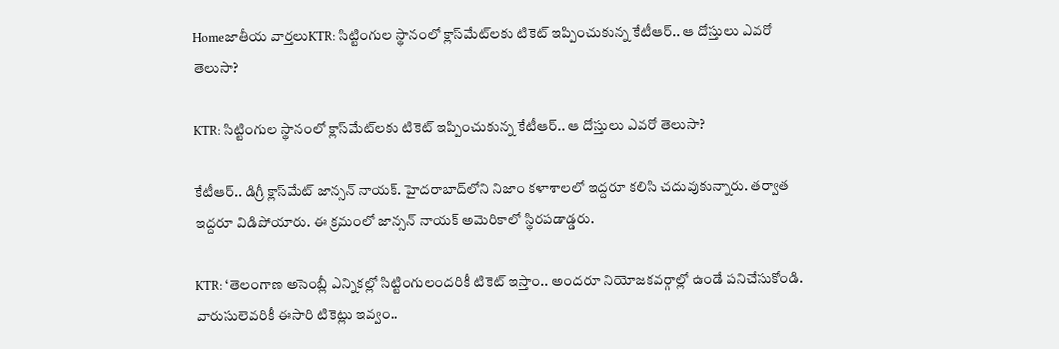Homeజాతీయ వార్తలుKTR: సిట్టింగుల స్థానంలో క్లాస్‌మేట్‌లకు టికెట్‌ ఇప్పించుకున్న కేటీఆర్‌.. ఆ దోస్తులు ఎవరో తెలుసా?

KTR: సిట్టింగుల స్థానంలో క్లాస్‌మేట్‌లకు టికెట్‌ ఇప్పించుకున్న కేటీఆర్‌.. ఆ దోస్తులు ఎవరో తెలుసా?

కేటీఆర్‌.. డిగ్రీ క్లాస్‌మేట్‌ జాన్సన్‌ నాయక్‌. హైదరాబాద్‌లోని నిజాం కళాశాలలో ఇద్దరూ కలిసి చదువుకున్నారు. తర్వాత ఇద్దరూ విడిపోయారు. ఈ క్రమంలో జాన్సన్‌ నాయక్‌ అమెరికాలో స్థిరపడాడ్డరు.

KTR: ‘తెలంగాణ అసెంబ్లీ ఎన్నికల్లో సిట్టింగులందరికీ టికెట్‌ ఇస్తాం.. అందరూ నియోజకవర్గాల్లో ఉండే పనిచేసుకోండి. వారుసులెవరికీ ఈసారి టికెట్లు ఇవ్వం..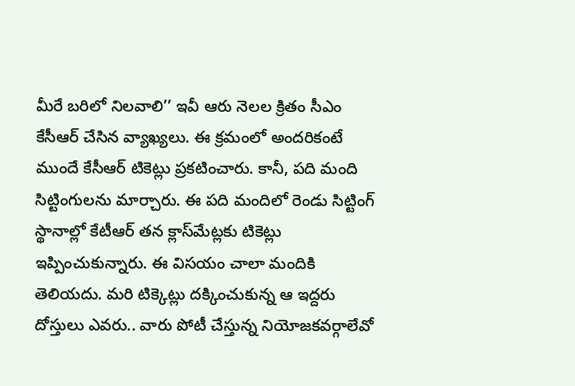మీరే బరిలో నిలవాలి’’ ఇవీ ఆరు నెలల క్రితం సీఎం కేసీఆర్‌ చేసిన వ్యాఖ్యలు. ఈ క్రమంలో అందరికంటే ముందే కేసీఆర్‌ టికెట్లు ప్రకటించారు. కానీ, పది మంది సిట్టింగులను మార్చారు. ఈ పది మందిలో రెండు సిట్టింగ్‌ స్థానాల్లో కేటీఆర్‌ తన క్లాస్‌మేట్లకు టికెట్లు ఇప్పించుకున్నారు. ఈ విసయం చాలా మందికి తెలియదు. మరి టిక్కెట్లు దక్కించుకున్న ఆ ఇద్దరు దోస్తులు ఎవరు.. వారు పోటీ చేస్తున్న నియోజకవర్గాలేవో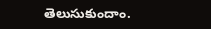తెలుసుకుందాం.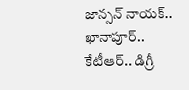జాన్సన్‌ నాయక్‌.. ఖానాపూర్‌..
కేటీఆర్‌.. డిగ్రీ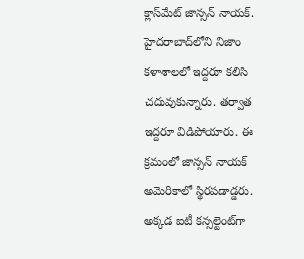క్లాస్‌మేట్‌ జాన్సన్‌ నాయక్‌. హైదరాబాద్‌లోని నిజాం కళాశాలలో ఇద్దరూ కలిసి చదువుకున్నారు. తర్వాత ఇద్దరూ విడిపోయారు. ఈ క్రమంలో జాన్సన్‌ నాయక్‌ అమెరికాలో స్థిరపడాడ్డరు. అక్కడ ఐటీ కన్సల్టెంట్‌గా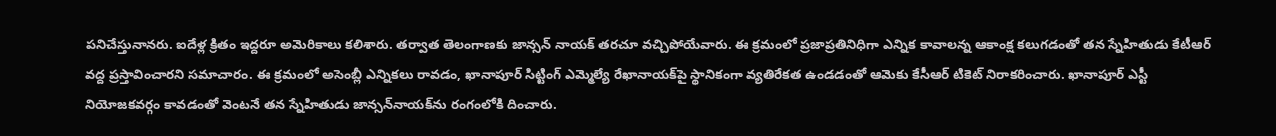పనిచేస్తునానరు. ఐదేళ్ల క్రితం ఇద్దరూ అమెరికాలు కలిశారు. తర్వాత తెలంగాణకు జాన్సన్‌ నాయక్‌ తరచూ వచ్చిపోయేవారు. ఈ క్రమంలో ప్రజాప్రతినిధిగా ఎన్నిక కావాలన్న ఆకాంక్ష కలుగడంతో తన స్నేహితుడు కేటీఆర్‌ వద్ద ప్రస్తావించారని సమాచారం. ఈ క్రమంలో అసెంబ్లీ ఎన్నికలు రావడం, ఖానాపూర్‌ సిట్టింగ్‌ ఎమ్మెల్యే రేఖానాయక్‌పై స్థానికంగా వ్యతిరేకత ఉండడంతో ఆమెకు కేసీఆర్‌ టికెట్‌ నిరాకరించారు. ఖానాపూర్‌ ఎస్టీ నియోజకవర్గం కావడంతో వెంటనే తన స్నేహితుడు జాన్సన్‌నాయక్‌ను రంగంలోకి దించారు.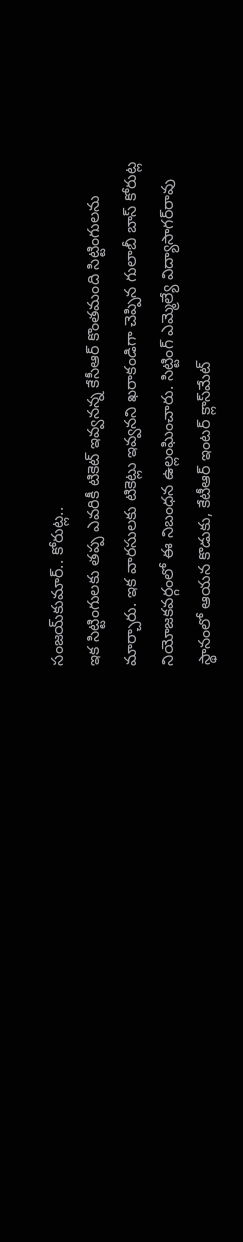సంజయ్‌కుమార్‌.. కోరుట్ల..
ఇక సిట్టింగులకు తప్ప ఎవరికీ టికెట్‌ ఇవ్వనన్న కేసీఆర్‌ కొంతమంది సిట్టింగులను మార్చారు. ఇక వారసులకు టికెట్లు ఇవ్వనని ఖరాకండిగా చెప్పిన గులాబీ బాస్‌ కోరుట్ల నియోజకవర్గంలో ఈ నిబంధన ఉల్లంఘించారు. సిట్టింగ్‌ ఎమ్మెల్యే విద్యాసాగర్‌రావు స్థానంలో ఆయన కొడుకు, కేటీఆర్‌ ఇంటర్‌ క్లాస్‌మేట్‌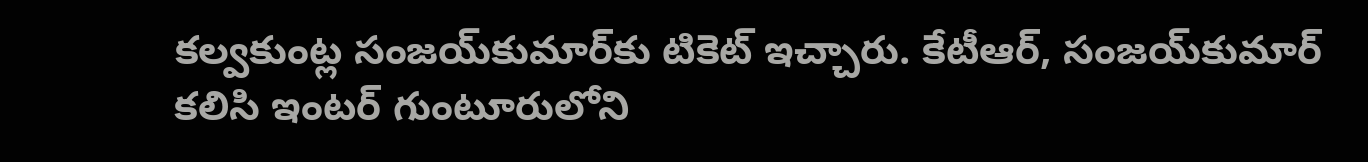కల్వకుంట్ల సంజయ్‌కుమార్‌కు టికెట్‌ ఇచ్చారు. కేటీఆర్, సంజయ్‌కుమార్‌ కలిసి ఇంటర్‌ గుంటూరులోని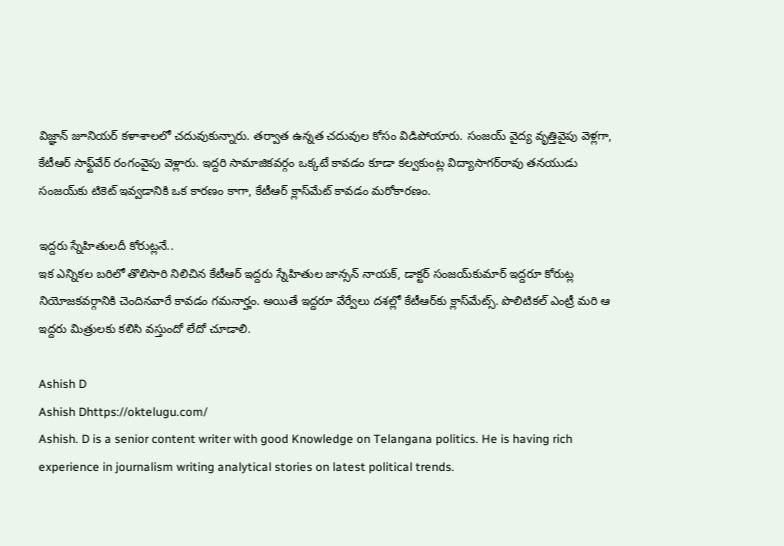విజ్ఞాన్‌ జూనియర్‌ కళాశాలలో చదువుకున్నారు. తర్వాత ఉన్నత చదువుల కోసం విడిపోయారు. సంజయ్‌ వైద్య వృత్తివైపు వెళ్లగా, కేటీఆర్‌ సాఫ్ట్‌వేర్‌ రంగంవైపు వెళ్లారు. ఇద్దరి సామాజికవర్గం ఒక్కటే కావడం కూడా కల్వకుంట్ల విద్యాసాగర్‌రావు తనయుడు సంజయ్‌కు టికెట్‌ ఇవ్వడానికి ఒక కారణం కాగా, కేటీఆర్‌ క్లాస్‌మేట్‌ కావడం మరోకారణం.

ఇద్దరు స్నేహితులదీ కోరుట్లనే..
ఇక ఎన్నికల బరిలో తొలిసారి నిలిచిన కేటీఆర్‌ ఇద్దరు స్నేహితుల జాన్సన్‌ నాయక్, డాక్టర్‌ సంజయ్‌కుమార్‌ ఇద్దరూ కోరుట్ల నియోజకవర్గానికి చెందినవారే కావడం గమనార్హం. అయితే ఇద్దరూ వేర్వేలు దశల్లో కేటీఆర్‌కు క్లాస్‌మేట్స్‌. పొలిటికల్‌ ఎంట్రీ మరి ఆ ఇద్దరు మిత్రులకు కలిసి వస్తుందో లేదో చూడాలి.

Ashish D
Ashish Dhttps://oktelugu.com/
Ashish. D is a senior content writer with good Knowledge on Telangana politics. He is having rich experience in journalism writing analytical stories on latest political trends.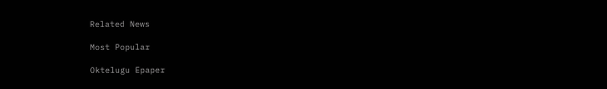Related News

Most Popular

Oktelugu Epaper